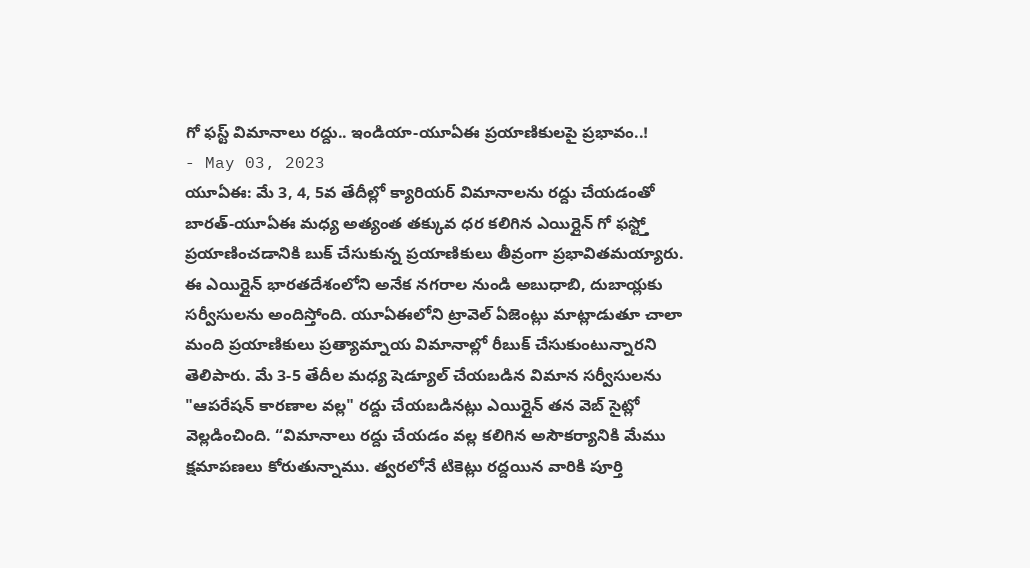గో ఫస్ట్ విమానాలు రద్దు.. ఇండియా-యూఏఈ ప్రయాణికులపై ప్రభావం..!
- May 03, 2023
యూఏఈ: మే 3, 4, 5వ తేదీల్లో క్యారియర్ విమానాలను రద్దు చేయడంతో బారత్-యూఏఈ మధ్య అత్యంత తక్కువ ధర కలిగిన ఎయిర్లైన్ గో ఫస్ట్తో ప్రయాణించడానికి బుక్ చేసుకున్న ప్రయాణికులు తీవ్రంగా ప్రభావితమయ్యారు. ఈ ఎయిర్లైన్ భారతదేశంలోని అనేక నగరాల నుండి అబుధాబి, దుబాయ్లకు సర్వీసులను అందిస్తోంది. యూఏఈలోని ట్రావెల్ ఏజెంట్లు మాట్లాడుతూ చాలా మంది ప్రయాణికులు ప్రత్యామ్నాయ విమానాల్లో రీబుక్ చేసుకుంటున్నారని తెలిపారు. మే 3-5 తేదీల మధ్య షెడ్యూల్ చేయబడిన విమాన సర్వీసులను "ఆపరేషన్ కారణాల వల్ల" రద్దు చేయబడినట్లు ఎయిర్లైన్ తన వెబ్ సైట్లో వెల్లడించింది. “విమానాలు రద్దు చేయడం వల్ల కలిగిన అసౌకర్యానికి మేము క్షమాపణలు కోరుతున్నాము. త్వరలోనే టికెట్లు రద్దయిన వారికి పూర్తి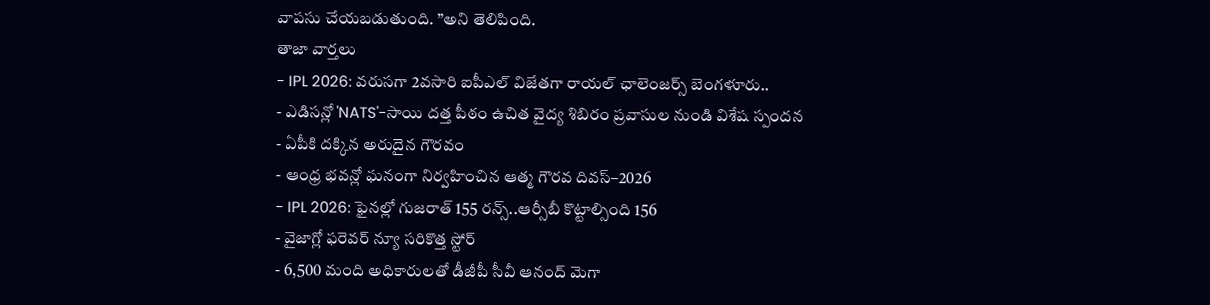వాపసు చేయబడుతుంది. ”అని తెలిపింది.
తాజా వార్తలు
- IPL 2026: వరుసగా 2వసారి ఐపీఎల్ విజేతగా రాయల్ ఛాలెంజర్స్ బెంగళూరు..
- ఎడిసన్లో 'NATS'-సాయి దత్త పీఠం ఉచిత వైద్య శిబిరం ప్రవాసుల నుండి విశేష స్పందన
- ఏపీకి దక్కిన అరుదైన గౌరవం
- ఆంధ్ర భవన్లో ఘనంగా నిర్వహించిన ఆత్మ గౌరవ దివస్–2026
- IPL 2026: ఫైనల్లో గుజరాత్ 155 రన్స్..ఆర్సీబీ కొట్టాల్సింది 156
- వైజాగ్లో ఫరెవర్ న్యూ సరికొత్త స్టోర్
- 6,500 మంది అధికారులతో డీజీపీ సీవీ ఆనంద్ మెగా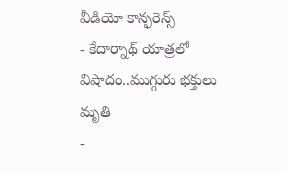వీడియో కాన్ఫరెన్స్
- కేదార్నాథ్ యాత్రలో విషాదం..ముగ్గురు భక్తులు మృతి
-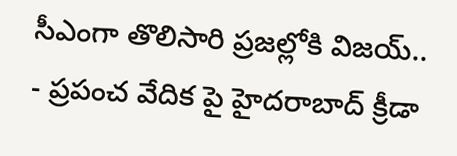సీఎంగా తొలిసారి ప్రజల్లోకి విజయ్..
- ప్రపంచ వేదిక పై హైదరాబాద్ క్రీడా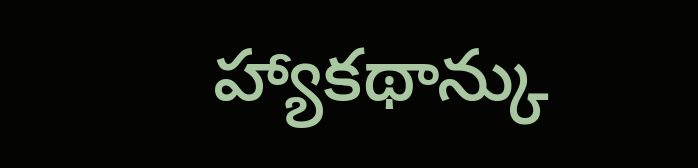హ్యాకథాన్కు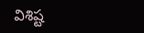విశిష్ట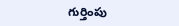గుర్తింపు